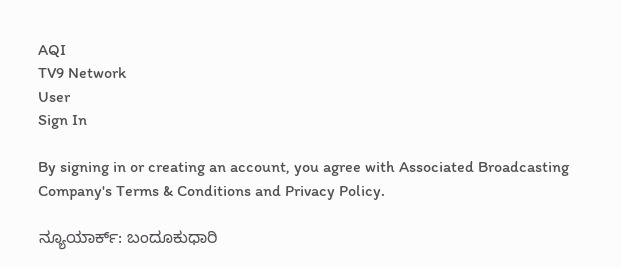AQI
TV9 Network
User
Sign In

By signing in or creating an account, you agree with Associated Broadcasting Company's Terms & Conditions and Privacy Policy.

ನ್ಯೂಯಾರ್ಕ್: ಬಂದೂಕುಧಾರಿ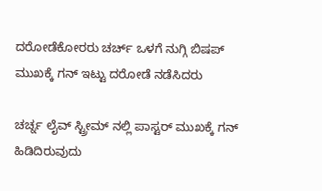ದರೋಡೆಕೋರರು ಚರ್ಚ್ ಒಳಗೆ ನುಗ್ಗಿ ಬಿಷಪ್ ಮುಖಕ್ಕೆ ಗನ್ ಇಟ್ಟು ದರೋಡೆ ನಡೆಸಿದರು

ಚರ್ಚ್ನ ಲೈವ್ ಸ್ಟ್ರೀಮ್ ನಲ್ಲಿ ಪಾಸ್ಟರ್ ಮುಖಕ್ಕೆ ಗನ್ ಹಿಡಿದಿರುವುದು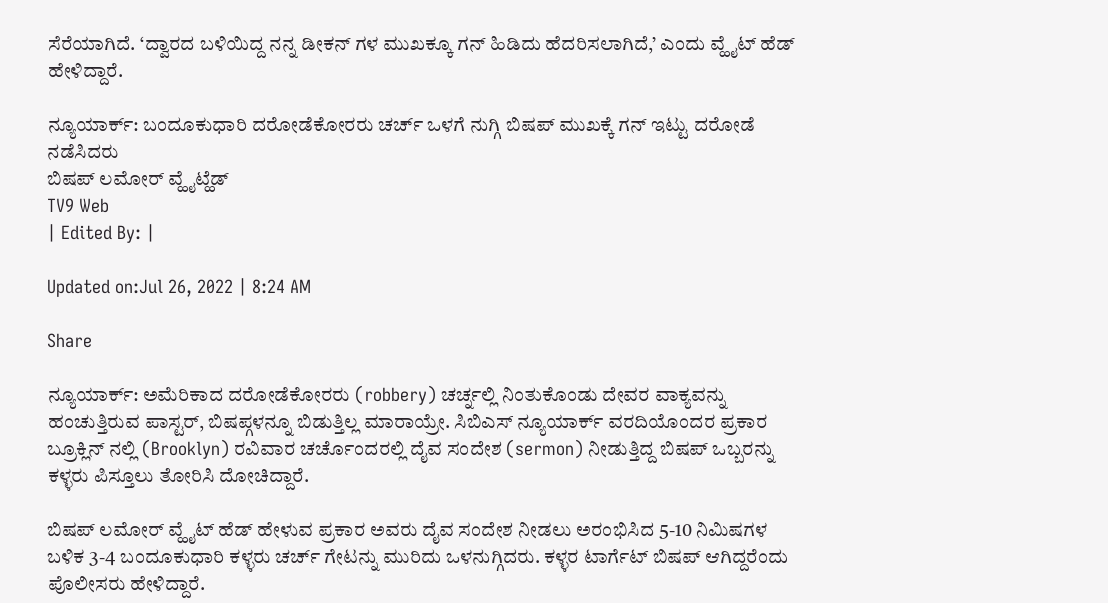ಸೆರೆಯಾಗಿದೆ. ‘ದ್ವಾರದ ಬಳಿಯಿದ್ದ ನನ್ನ ಡೀಕನ್ ಗಳ ಮುಖಕ್ಕೂ ಗನ್ ಹಿಡಿದು ಹೆದರಿಸಲಾಗಿದೆ,’ ಎಂದು ವ್ಹೈಟ್ ಹೆಡ್ ಹೇಳಿದ್ದಾರೆ.

ನ್ಯೂಯಾರ್ಕ್: ಬಂದೂಕುಧಾರಿ ದರೋಡೆಕೋರರು ಚರ್ಚ್ ಒಳಗೆ ನುಗ್ಗಿ ಬಿಷಪ್ ಮುಖಕ್ಕೆ ಗನ್ ಇಟ್ಟು ದರೋಡೆ ನಡೆಸಿದರು
ಬಿಷಪ್ ಲಮೋರ್ ವ್ಹೈಟ್ಹೆಡ್
TV9 Web
| Edited By: |

Updated on:Jul 26, 2022 | 8:24 AM

Share

ನ್ಯೂಯಾರ್ಕ್: ಅಮೆರಿಕಾದ ದರೋಡೆಕೋರರು (robbery) ಚರ್ಚ್ನಲ್ಲಿ ನಿಂತುಕೊಂಡು ದೇವರ ವಾಕ್ಯವನ್ನು ಹಂಚುತ್ತಿರುವ ಪಾಸ್ಟರ್, ಬಿಷಪ್ಗಳನ್ನೂ ಬಿಡುತ್ತಿಲ್ಲ ಮಾರಾಯ್ರೇ. ಸಿಬಿಎಸ್ ನ್ಯೂಯಾರ್ಕ್ ವರದಿಯೊಂದರ ಪ್ರಕಾರ ಬ್ರೂಕ್ಲಿನ್ ನಲ್ಲಿ (Brooklyn) ರವಿವಾರ ಚರ್ಚೊಂದರಲ್ಲಿ ದೈವ ಸಂದೇಶ (sermon) ನೀಡುತ್ತಿದ್ದ ಬಿಷಪ್ ಒಬ್ಬರನ್ನು ಕಳ್ಳರು ಪಿಸ್ತೂಲು ತೋರಿಸಿ ದೋಚಿದ್ದಾರೆ.

ಬಿಷಪ್ ಲಮೋರ್ ವ್ಹೈಟ್ ಹೆಡ್ ಹೇಳುವ ಪ್ರಕಾರ ಅವರು ದೈವ ಸಂದೇಶ ನೀಡಲು ಅರಂಭಿಸಿದ 5-10 ನಿಮಿಷಗಳ ಬಳಿಕ 3-4 ಬಂದೂಕುಧಾರಿ ಕಳ್ಳರು ಚರ್ಚ್ ಗೇಟನ್ನು ಮುರಿದು ಒಳನುಗ್ಗಿದರು. ಕಳ್ಳರ ಟಾರ್ಗೆಟ್ ಬಿಷಪ್ ಆಗಿದ್ದರೆಂದು ಪೊಲೀಸರು ಹೇಳಿದ್ದಾರೆ.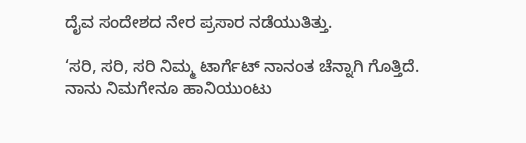ದೈವ ಸಂದೇಶದ ನೇರ ಪ್ರಸಾರ ನಡೆಯುತಿತ್ತು.

‘ಸರಿ, ಸರಿ, ಸರಿ ನಿಮ್ಮ ಟಾರ್ಗೆಟ್ ನಾನಂತ ಚೆನ್ನಾಗಿ ಗೊತ್ತಿದೆ. ನಾನು ನಿಮಗೇನೂ ಹಾನಿಯುಂಟು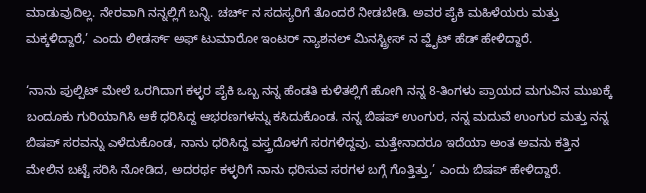ಮಾಡುವುದಿಲ್ಲ. ನೇರವಾಗಿ ನನ್ನಲ್ಲಿಗೆ ಬನ್ನಿ. ಚರ್ಚ್ ನ ಸದಸ್ಯರಿಗೆ ತೊಂದರೆ ನೀಡಬೇಡಿ. ಅವರ ಪೈಕಿ ಮಹಿಳೆಯರು ಮತ್ತು ಮಕ್ಕಳಿದ್ದಾರೆ,’ ಎಂದು ಲೀಡರ್ಸ್ ಅಫ್ ಟುಮಾರೋ ಇಂಟರ್ ನ್ಯಾಶನಲ್ ಮಿನಸ್ಟ್ರೀಸ್ ನ ವ್ಹೈಟ್ ಹೆಡ್ ಹೇಳಿದ್ದಾರೆ.

‘ನಾನು ಪುಲ್ಪಿಟ್ ಮೇಲೆ ಒರಗಿದಾಗ ಕಳ್ಳರ ಪೈಕಿ ಒಬ್ಬ ನನ್ನ ಹೆಂಡತಿ ಕುಳಿತಲ್ಲಿಗೆ ಹೋಗಿ ನನ್ನ 8-ತಿಂಗಳು ಪ್ರಾಯದ ಮಗುವಿನ ಮುಖಕ್ಕೆ ಬಂದೂಕು ಗುರಿಯಾಗಿಸಿ ಆಕೆ ಧರಿಸಿದ್ದ ಆಭರಣಗಳನ್ನು ಕಸಿದುಕೊಂಡ. ನನ್ನ ಬಿಷಪ್ ಉಂಗುರ, ನನ್ನ ಮದುವೆ ಉಂಗುರ ಮತ್ತು ನನ್ನ ಬಿಷಪ್ ಸರವನ್ನು ಎಳೆದುಕೊಂಡ, ನಾನು ಧರಿಸಿದ್ದ ವಸ್ತ್ರದೊಳಗೆ ಸರಗಳಿದ್ದವು. ಮತ್ತೇನಾದರೂ ಇದೆಯಾ ಅಂತ ಅವನು ಕತ್ತಿನ ಮೇಲಿನ ಬಟ್ಟೆ ಸರಿಸಿ ನೋಡಿದ, ಅದರರ್ಥ ಕಳ್ಳರಿಗೆ ನಾನು ಧರಿಸುವ ಸರಗಳ ಬಗ್ಗೆ ಗೊತ್ತಿತ್ತು,’ ಎಂದು ಬಿಷಪ್ ಹೇಳಿದ್ದಾರೆ.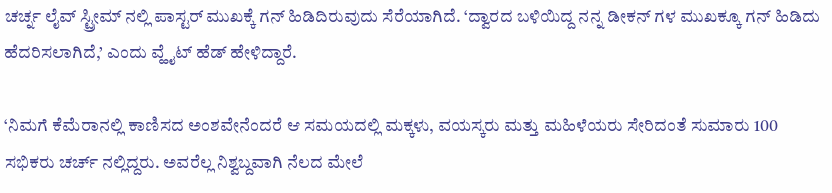ಚರ್ಚ್ನ ಲೈವ್ ಸ್ಟ್ರೀಮ್ ನಲ್ಲಿ ಪಾಸ್ಟರ್ ಮುಖಕ್ಕೆ ಗನ್ ಹಿಡಿದಿರುವುದು ಸೆರೆಯಾಗಿದೆ. ‘ದ್ವಾರದ ಬಳಿಯಿದ್ದ ನನ್ನ ಡೀಕನ್ ಗಳ ಮುಖಕ್ಕೂ ಗನ್ ಹಿಡಿದು ಹೆದರಿಸಲಾಗಿದೆ,’ ಎಂದು ವ್ಹೈಟ್ ಹೆಡ್ ಹೇಳಿದ್ದಾರೆ.

‘ನಿಮಗೆ ಕೆಮೆರಾನಲ್ಲಿ ಕಾಣಿಸದ ಅಂಶವೇನೆಂದರೆ ಆ ಸಮಯದಲ್ಲಿ ಮಕ್ಕಳು, ವಯಸ್ಕರು ಮತ್ತು ಮಹಿಳೆಯರು ಸೇರಿದಂತೆ ಸುಮಾರು 100 ಸಭಿಕರು ಚರ್ಚ್ ನಲ್ಲಿದ್ದರು. ಅವರೆಲ್ಲ ನಿಶ್ವಬ್ದವಾಗಿ ನೆಲದ ಮೇಲೆ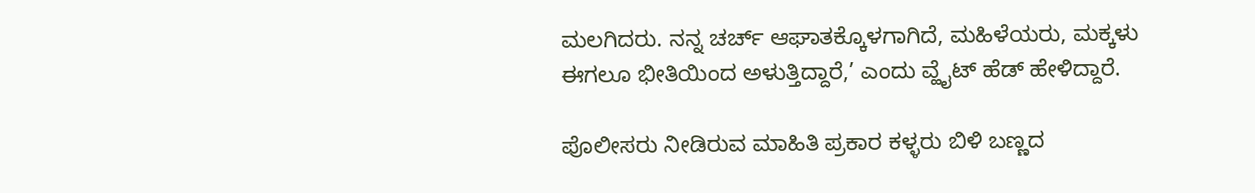ಮಲಗಿದರು. ನನ್ನ ಚರ್ಚ್ ಆಘಾತಕ್ಕೊಳಗಾಗಿದೆ, ಮಹಿಳೆಯರು, ಮಕ್ಕಳು ಈಗಲೂ ಭೀತಿಯಿಂದ ಅಳುತ್ತಿದ್ದಾರೆ,’ ಎಂದು ವ್ಹೈಟ್ ಹೆಡ್ ಹೇಳಿದ್ದಾರೆ.

ಪೊಲೀಸರು ನೀಡಿರುವ ಮಾಹಿತಿ ಪ್ರಕಾರ ಕಳ್ಳರು ಬಿಳಿ ಬಣ್ಣದ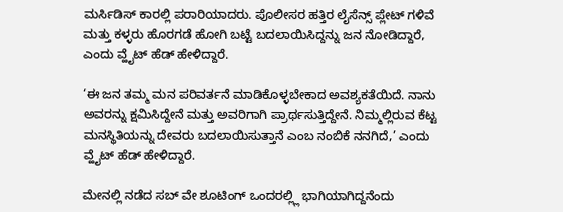ಮರ್ಸಿಡಿಸ್ ಕಾರಲ್ಲಿ ಪರಾರಿಯಾದರು. ಪೊಲೀಸರ ಹತ್ತಿರ ಲೈಸೆನ್ಸ್ ಪ್ಲೇಟ್ ಗಳಿವೆ ಮತ್ತು ಕಳ್ಳರು ಹೊರಗಡೆ ಹೋಗಿ ಬಟ್ಟೆ ಬದಲಾಯಿಸಿದ್ದನ್ನು ಜನ ನೋಡಿದ್ದಾರೆ, ಎಂದು ವ್ಹೈಟ್ ಹೆಡ್ ಹೇಳಿದ್ದಾರೆ.

‘ಈ ಜನ ತಮ್ಮ ಮನ ಪರಿವರ್ತನೆ ಮಾಡಿಕೊಳ್ಳಬೇಕಾದ ಅವಶ್ಯಕತೆಯಿದೆ. ನಾನು ಅವರನ್ನು ಕ್ಷಮಿಸಿದ್ದೇನೆ ಮತ್ತು ಅವರಿಗಾಗಿ ಪ್ರಾರ್ಥಸುತ್ತಿದ್ದೇನೆ. ನಿಮ್ಮಲ್ಲಿರುವ ಕೆಟ್ಟ ಮನಸ್ಥಿತಿಯನ್ನು ದೇವರು ಬದಲಾಯಿಸುತ್ತಾನೆ ಎಂಬ ನಂಬಿಕೆ ನನಗಿದೆ,’ ಎಂದು ವ್ಹೈಟ್ ಹೆಡ್ ಹೇಳಿದ್ದಾರೆ.

ಮೇನಲ್ಲಿ ನಡೆದ ಸಬ್ ವೇ ಶೂಟಿಂಗ್ ಒಂದರಲ್ಲ್ಲಿ ಭಾಗಿಯಾಗಿದ್ದನೆಂದು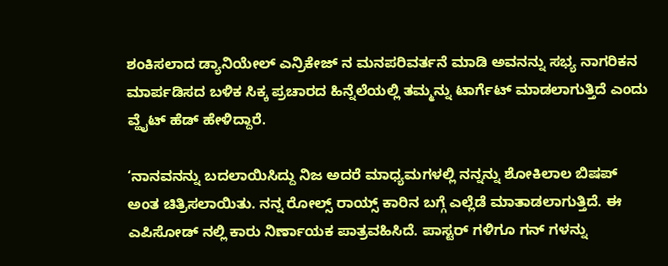ಶಂಕಿಸಲಾದ ಡ್ಯಾನಿಯೇಲ್ ಎನ್ರಿಕೇಜ್ ನ ಮನಪರಿವರ್ತನೆ ಮಾಡಿ ಅವನನ್ನು ಸಭ್ಯ ನಾಗರಿಕನ ಮಾರ್ಪಡಿಸದ ಬಳಿಕ ಸಿಕ್ಕ ಪ್ರಚಾರದ ಹಿನ್ನೆಲೆಯಲ್ಲಿ ತಮ್ಮನ್ನು ಟಾರ್ಗೆಟ್ ಮಾಡಲಾಗುತ್ತಿದೆ ಎಂದು ವ್ಹೈಟ್ ಹೆಡ್ ಹೇಳಿದ್ದಾರೆ.

‘ನಾನವನನ್ನು ಬದಲಾಯಿಸಿದ್ದು ನಿಜ ಅದರೆ ಮಾಧ್ಯಮಗಳಲ್ಲಿ ನನ್ನನ್ನು ಶೋಕಿಲಾಲ ಬಿಷಪ್ ಅಂತ ಚಿತ್ರಿಸಲಾಯಿತು. ನನ್ನ ರೋಲ್ಸ್ ರಾಯ್ಸ್ ಕಾರಿನ ಬಗ್ಗೆ ಎಲ್ಲೆಡೆ ಮಾತಾಡಲಾಗುತ್ತಿದೆ. ಈ ಎಪಿಸೋಡ್ ನಲ್ಲಿ ಕಾರು ನಿರ್ಣಾಯಕ ಪಾತ್ರವಹಿಸಿದೆ. ಪಾಸ್ಟರ್ ಗಳಿಗೂ ಗನ್ ಗಳನ್ನು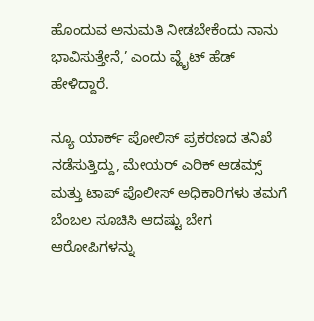ಹೊಂದುವ ಅನುಮತಿ ನೀಡಬೇಕೆಂದು ನಾನು ಭಾವಿಸುತ್ತೇನೆ,’ ಎಂದು ವ್ಹೈಟ್ ಹೆಡ್ ಹೇಳಿದ್ದಾರೆ.

ನ್ಯೂ ಯಾರ್ಕ್ ಪೋಲಿಸ್ ಪ್ರಕರಣದ ತನಿಖೆ ನಡೆಸುತ್ತಿದ್ದು, ಮೇಯರ್ ಎರಿಕ್ ಆಡಮ್ಸ್ ಮತ್ತು ಟಾಪ್ ಪೊಲೀಸ್ ಅಧಿಕಾರಿಗಳು ತಮಗೆ ಬೆಂಬಲ ಸೂಚಿಸಿ ಆದಷ್ಟು ಬೇಗ ಆರೋಪಿಗಳನ್ನು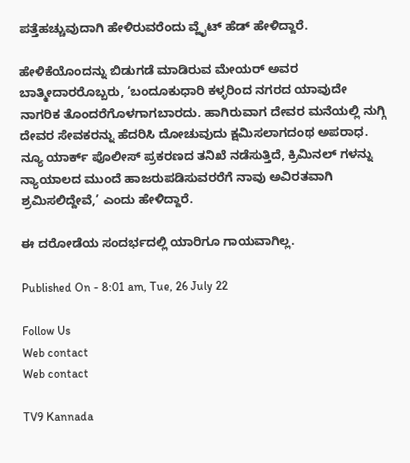ಪತ್ತೆಹಚ್ಚುವುದಾಗಿ ಹೇಳಿರುವರೆಂದು ವ್ಹೈಟ್ ಹೆಡ್ ಹೇಳಿದ್ದಾರೆ.

ಹೇಳಿಕೆಯೊಂದನ್ನು ಬಿಡುಗಡೆ ಮಾಡಿರುವ ಮೇಯರ್ ಅವರ ಬಾತ್ಮೀದಾರರೊಬ್ಬರು, ‘ಬಂದೂಕುಧಾರಿ ಕಳ್ಳರಿಂದ ನಗರದ ಯಾವುದೇ ನಾಗರಿಕ ತೊಂದರೆಗೊಳಗಾಗಬಾರದು. ಹಾಗಿರುವಾಗ ದೇವರ ಮನೆಯಲ್ಲಿ ನುಗ್ಗಿ ದೇವರ ಸೇವಕರನ್ನು ಹೆದರಿಸಿ ದೋಚುವುದು ಕ್ಷಮಿಸಲಾಗದಂಥ ಅಪರಾಧ. ನ್ಯೂ ಯಾರ್ಕ್ ಪೊಲೀಸ್ ಪ್ರಕರಣದ ತನಿಖೆ ನಡೆಸುತ್ತಿದೆ, ಕ್ರಿಮಿನಲ್ ಗಳನ್ನು ನ್ಯಾಯಾಲದ ಮುಂದೆ ಹಾಜರುಪಡಿಸುವರರೆಗೆ ನಾವು ಅವಿರತವಾಗಿ ಶ್ರಮಿಸಲಿದ್ದೇವೆ,’ ಎಂದು ಹೇಳಿದ್ದಾರೆ.

ಈ ದರೋಡೆಯ ಸಂದರ್ಭದಲ್ಲಿ ಯಾರಿಗೂ ಗಾಯವಾಗಿಲ್ಲ.

Published On - 8:01 am, Tue, 26 July 22

Follow Us
Web contact
Web contact

TV9 Kannada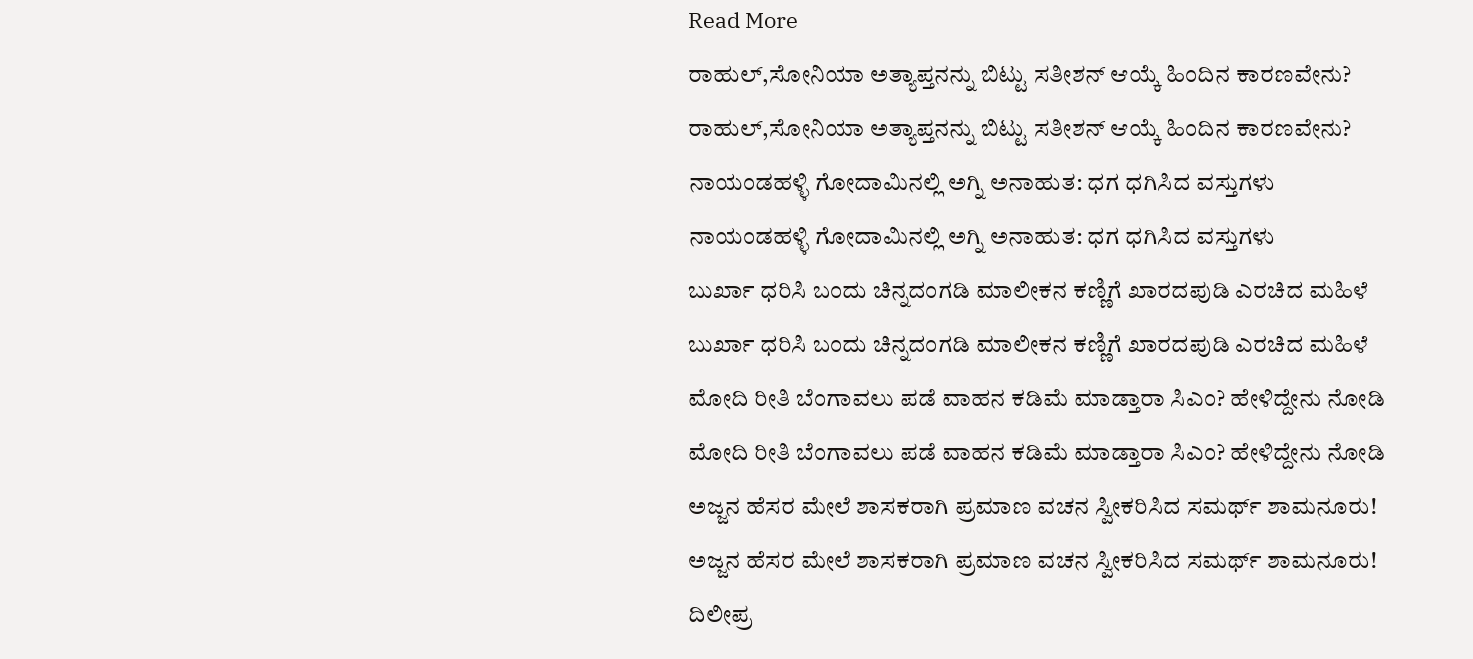Read More
ರಾಹುಲ್,ಸೋನಿಯಾ ಅತ್ಯಾಪ್ತನನ್ನು ಬಿಟ್ಟು ಸತೀಶನ್ ಆಯ್ಕೆ ಹಿಂದಿನ ಕಾರಣವೇನು?
ರಾಹುಲ್,ಸೋನಿಯಾ ಅತ್ಯಾಪ್ತನನ್ನು ಬಿಟ್ಟು ಸತೀಶನ್ ಆಯ್ಕೆ ಹಿಂದಿನ ಕಾರಣವೇನು?
ನಾಯಂಡಹಳ್ಳಿ ಗೋದಾಮಿನಲ್ಲಿ ಅಗ್ನಿ ಅನಾಹುತ: ಧಗ ಧಗಿಸಿದ ವಸ್ತುಗಳು
ನಾಯಂಡಹಳ್ಳಿ ಗೋದಾಮಿನಲ್ಲಿ ಅಗ್ನಿ ಅನಾಹುತ: ಧಗ ಧಗಿಸಿದ ವಸ್ತುಗಳು
ಬುರ್ಖಾ ಧರಿಸಿ ಬಂದು ಚಿನ್ನದಂಗಡಿ ಮಾಲೀಕನ ಕಣ್ಣಿಗೆ ಖಾರದಪುಡಿ ಎರಚಿದ ಮಹಿಳೆ
ಬುರ್ಖಾ ಧರಿಸಿ ಬಂದು ಚಿನ್ನದಂಗಡಿ ಮಾಲೀಕನ ಕಣ್ಣಿಗೆ ಖಾರದಪುಡಿ ಎರಚಿದ ಮಹಿಳೆ
ಮೋದಿ ರೀತಿ ಬೆಂಗಾವಲು ಪಡೆ ವಾಹನ ಕಡಿಮೆ ಮಾಡ್ತಾರಾ ಸಿಎಂ? ಹೇಳಿದ್ದೇನು ನೋಡಿ
ಮೋದಿ ರೀತಿ ಬೆಂಗಾವಲು ಪಡೆ ವಾಹನ ಕಡಿಮೆ ಮಾಡ್ತಾರಾ ಸಿಎಂ? ಹೇಳಿದ್ದೇನು ನೋಡಿ
ಅಜ್ಜನ ಹೆಸರ ಮೇಲೆ ಶಾಸಕರಾಗಿ ಪ್ರಮಾಣ ವಚನ ಸ್ವೀಕರಿಸಿದ ಸಮರ್ಥ್ ಶಾಮನೂರು!
ಅಜ್ಜನ ಹೆಸರ ಮೇಲೆ ಶಾಸಕರಾಗಿ ಪ್ರಮಾಣ ವಚನ ಸ್ವೀಕರಿಸಿದ ಸಮರ್ಥ್ ಶಾಮನೂರು!
ದಿಲೀಪ್ರ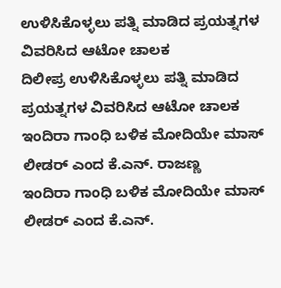ಉಳಿಸಿಕೊಳ್ಳಲು ಪತ್ನಿ ಮಾಡಿದ ಪ್ರಯತ್ನಗಳ ವಿವರಿಸಿದ ಆಟೋ ಚಾಲಕ
ದಿಲೀಪ್ರ ಉಳಿಸಿಕೊಳ್ಳಲು ಪತ್ನಿ ಮಾಡಿದ ಪ್ರಯತ್ನಗಳ ವಿವರಿಸಿದ ಆಟೋ ಚಾಲಕ
ಇಂದಿರಾ ಗಾಂಧಿ ಬಳಿಕ ಮೋದಿಯೇ ಮಾಸ್ ಲೀಡರ್ ಎಂದ ಕೆ.ಎನ್. ರಾಜಣ್ಣ
ಇಂದಿರಾ ಗಾಂಧಿ ಬಳಿಕ ಮೋದಿಯೇ ಮಾಸ್ ಲೀಡರ್ ಎಂದ ಕೆ.ಎನ್.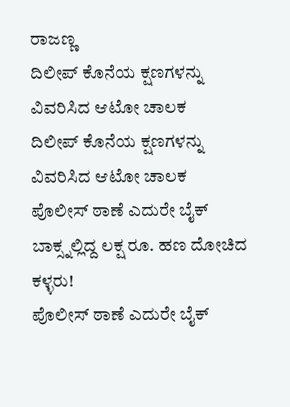ರಾಜಣ್ಣ
ದಿಲೀಪ್ ಕೊನೆಯ ಕ್ಷಣಗಳನ್ನು ವಿವರಿಸಿದ ಆಟೋ ಚಾಲಕ
ದಿಲೀಪ್ ಕೊನೆಯ ಕ್ಷಣಗಳನ್ನು ವಿವರಿಸಿದ ಆಟೋ ಚಾಲಕ
ಪೊಲೀಸ್ ಠಾಣೆ ಎದುರೇ ಬೈಕ್ ಬಾಕ್ಸ್ನಲ್ಲಿದ್ದ ಲಕ್ಷ ರೂ. ಹಣ ದೋಚಿದ ಕಳ್ಳರು!
ಪೊಲೀಸ್ ಠಾಣೆ ಎದುರೇ ಬೈಕ್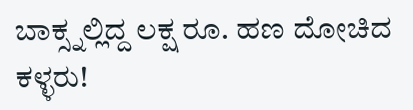ಬಾಕ್ಸ್ನಲ್ಲಿದ್ದ ಲಕ್ಷ ರೂ. ಹಣ ದೋಚಿದ ಕಳ್ಳರು!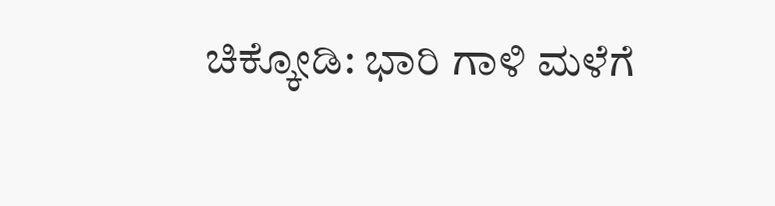ಚಿಕ್ಕೋಡಿ: ಭಾರಿ ಗಾಳಿ ಮಳೆಗೆ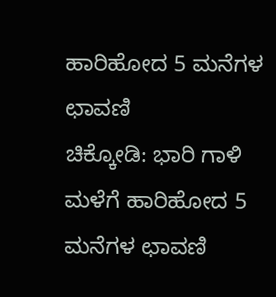ಹಾರಿಹೋದ 5 ಮನೆಗಳ ಛಾವಣಿ
ಚಿಕ್ಕೋಡಿ: ಭಾರಿ ಗಾಳಿ ಮಳೆಗೆ ಹಾರಿಹೋದ 5 ಮನೆಗಳ ಛಾವಣಿ